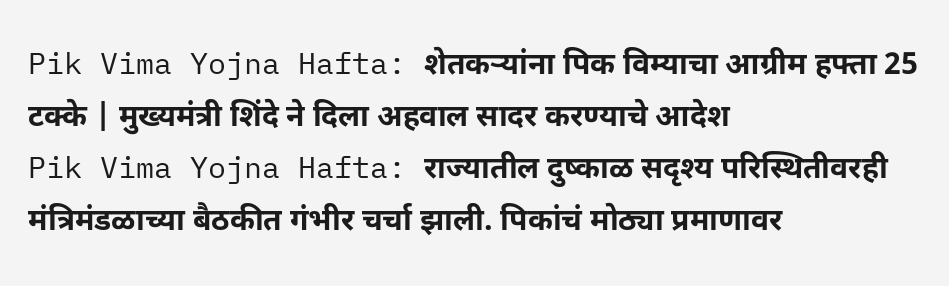Pik Vima Yojna Hafta: शेतकऱ्यांना पिक विम्याचा आग्रीम हफ्ता 25 टक्के | मुख्यमंत्री शिंदे ने दिला अहवाल सादर करण्याचे आदेश
Pik Vima Yojna Hafta: राज्यातील दुष्काळ सदृश्य परिस्थितीवरही मंत्रिमंडळाच्या बैठकीत गंभीर चर्चा झाली. पिकांचं मोठ्या प्रमाणावर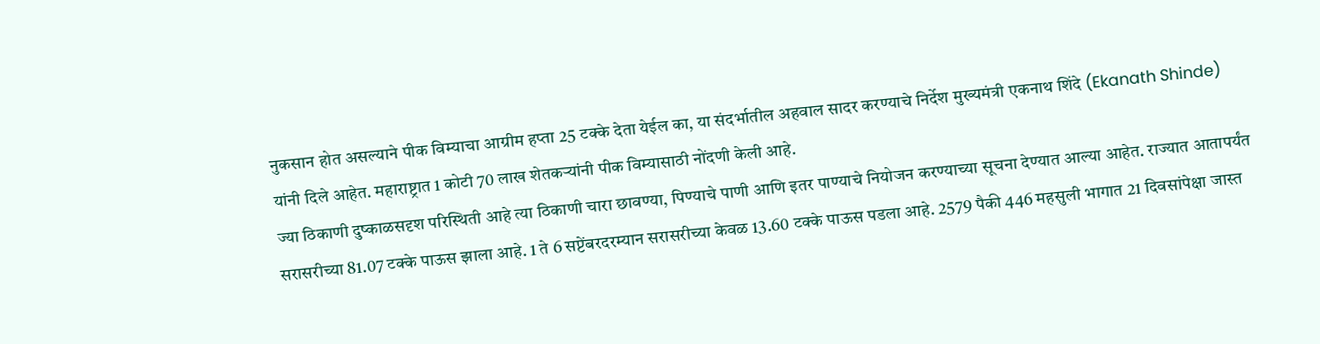नुकसान होत असल्याने पीक विम्याचा आग्रीम हप्ता 25 टक्के देता येईल का, या संदर्भातील अहवाल सादर करण्याचे निर्देश मुख्यमंत्री एकनाथ शिंदे (Ekanath Shinde) यांनी दिले आहेत. महाराष्ट्रात 1 कोटी 70 लाख शेतकऱ्यांनी पीक विम्यासाठी नोंदणी केली आहे.
ज्या ठिकाणी दुष्काळसदृश परिस्थिती आहे त्या ठिकाणी चारा छावण्या, पिण्याचे पाणी आणि इतर पाण्याचे नियोजन करण्याच्या सूचना देण्यात आल्या आहेत. राज्यात आतापर्यंत सरासरीच्या 81.07 टक्के पाऊस झाला आहे. 1 ते 6 सप्टेंबरदरम्यान सरासरीच्या केवळ 13.60 टक्के पाऊस पडला आहे. 2579 पैकी 446 महसुली भागात 21 दिवसांपेक्षा जास्त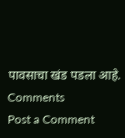पावसाचा खंड पडला आहे.
Comments
Post a Comment